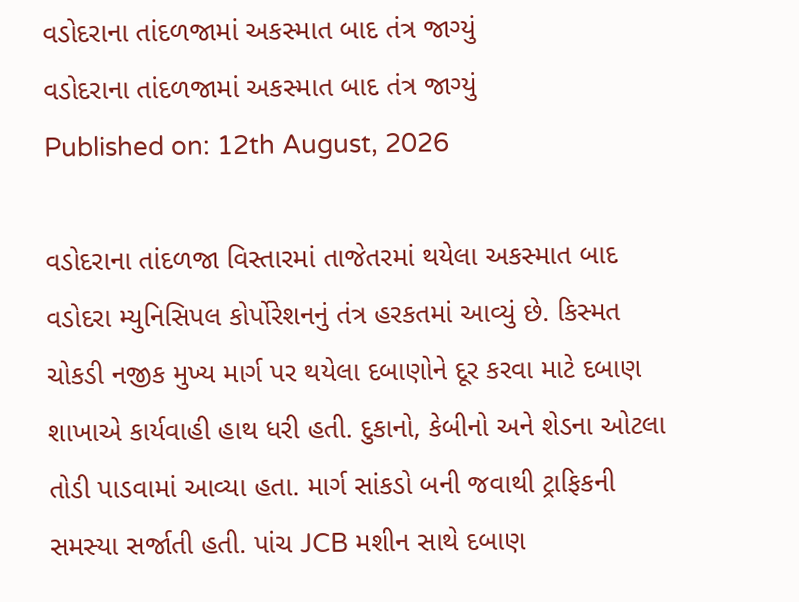વડોદરાના તાંદળજામાં અકસ્માત બાદ તંત્ર જાગ્યું
વડોદરાના તાંદળજામાં અકસ્માત બાદ તંત્ર જાગ્યું
Published on: 12th August, 2026

વડોદરાના તાંદળજા વિસ્તારમાં તાજેતરમાં થયેલા અકસ્માત બાદ વડોદરા મ્યુનિસિપલ કોર્પોરેશનનું તંત્ર હરકતમાં આવ્યું છે. કિસ્મત ચોકડી નજીક મુખ્ય માર્ગ પર થયેલા દબાણોને દૂર કરવા માટે દબાણ શાખાએ કાર્યવાહી હાથ ધરી હતી. દુકાનો, કેબીનો અને શેડના ઓટલા તોડી પાડવામાં આવ્યા હતા. માર્ગ સાંકડો બની જવાથી ટ્રાફિકની સમસ્યા સર્જાતી હતી. પાંચ JCB મશીન સાથે દબાણ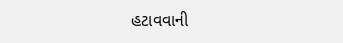હટાવવાની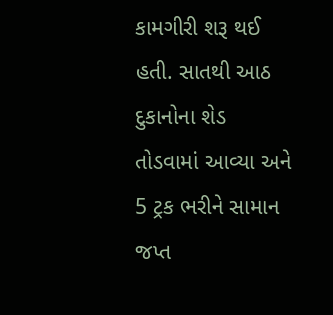કામગીરી શરૂ થઈ હતી. સાતથી આઠ દુકાનોના શેડ તોડવામાં આવ્યા અને 5 ટ્રક ભરીને સામાન જપ્ત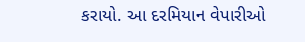કરાયો. આ દરમિયાન વેપારીઓ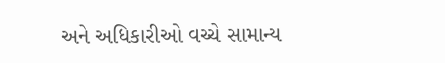અને અધિકારીઓ વચ્ચે સામાન્ય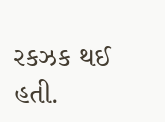રકઝક થઈ હતી.